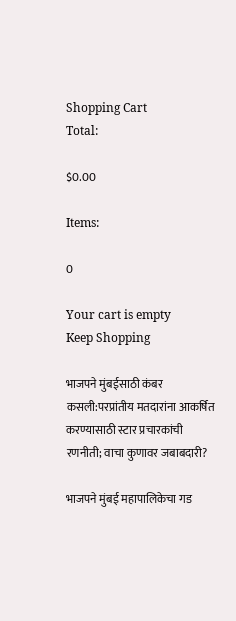Shopping Cart
Total:

$0.00

Items:

0

Your cart is empty
Keep Shopping

भाजपने मुंबईसाठी कंबर कसली:परप्रांतीय मतदारांना आकर्षित करण्यासाठी स्टार प्रचारकांची रणनीती; वाचा कुणावर जबाबदारी?

भाजपने मुंबई महापालिकेचा गड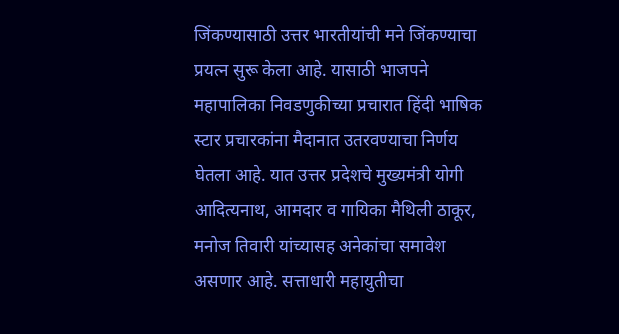जिंकण्यासाठी उत्तर भारतीयांची मने जिंकण्याचा प्रयत्न सुरू केला आहे. यासाठी भाजपने महापालिका निवडणुकीच्या प्रचारात हिंदी भाषिक स्टार प्रचारकांना मैदानात उतरवण्याचा निर्णय घेतला आहे. यात उत्तर प्रदेशचे मुख्यमंत्री योगी आदित्यनाथ, आमदार व गायिका मैथिली ठाकूर, मनोज तिवारी यांच्यासह अनेकांचा समावेश असणार आहे. सत्ताधारी महायुतीचा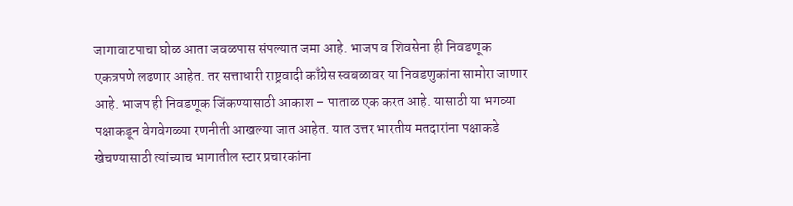जागावाटपाचा घोळ आता जवळपास संपल्यात जमा आहे. भाजप व शिवसेना ही निवडणूक एकत्रपणे लढणार आहेत. तर सत्ताधारी राष्ट्रवादी काँग्रेस स्वबळावर या निवडणुकांना सामोरा जाणार आहे. भाजप ही निवडणूक जिंकण्यासाठी आकाश – पाताळ एक करत आहे. यासाठी या भगव्या पक्षाकडून वेगवेगळ्या रणनीती आखल्या जात आहेत. यात उत्तर भारतीय मतदारांना पक्षाकडे खेचण्यासाठी त्यांच्याच भागातील स्टार प्रचारकांना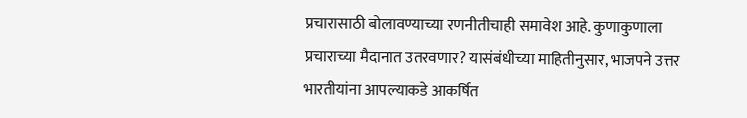प्रचारासाठी बोलावण्याच्या रणनीतीचाही समावेश आहे. कुणाकुणाला प्रचाराच्या मैदानात उतरवणार? यासंबंधीच्या माहितीनुसार, भाजपने उत्तर भारतीयांना आपल्याकडे आकर्षित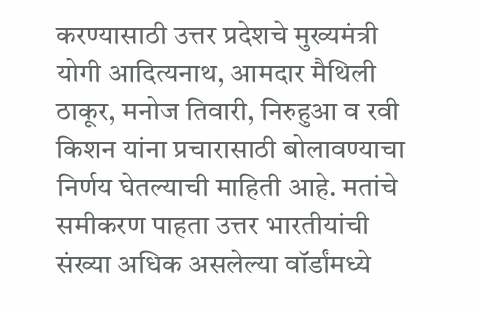करण्यासाठी उत्तर प्रदेशचे मुख्यमंत्री योगी आदित्यनाथ, आमदार मैथिली ठाकूर, मनोज तिवारी, निरुहुआ व रवी किशन यांना प्रचारासाठी बोलावण्याचा निर्णय घेतल्याची माहिती आहे. मतांचे समीकरण पाहता उत्तर भारतीयांची संख्या अधिक असलेल्या वॉर्डांमध्ये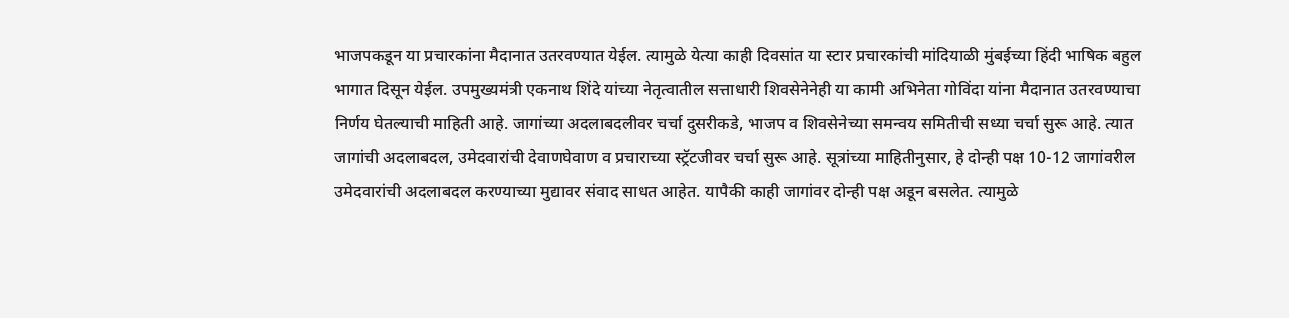भाजपकडून या प्रचारकांना मैदानात उतरवण्यात येईल. त्यामुळे येत्या काही दिवसांत या स्टार प्रचारकांची मांदियाळी मुंबईच्या हिंदी भाषिक बहुल भागात दिसून येईल. उपमुख्यमंत्री एकनाथ शिंदे यांच्या नेतृत्वातील सत्ताधारी शिवसेनेनेही या कामी अभिनेता गोविंदा यांना मैदानात उतरवण्याचा निर्णय घेतल्याची माहिती आहे. जागांच्या अदलाबदलीवर चर्चा दुसरीकडे, भाजप व शिवसेनेच्या समन्वय समितीची सध्या चर्चा सुरू आहे. त्यात जागांची अदलाबदल, उमेदवारांची देवाणघेवाण व प्रचाराच्या स्ट्रॅटजीवर चर्चा सुरू आहे. सूत्रांच्या माहितीनुसार, हे दोन्ही पक्ष 10-12 जागांवरील उमेदवारांची अदलाबदल करण्याच्या मुद्यावर संवाद साधत आहेत. यापैकी काही जागांवर दोन्ही पक्ष अडून बसलेत. त्यामुळे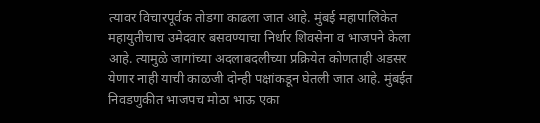त्यावर विचारपूर्वक तोडगा काढला जात आहे. मुंबई महापालिकेत महायुतीचाच उमेदवार बसवण्याचा निर्धार शिवसेना व भाजपने केला आहे. त्यामुळे जागांच्या अदलाबदलीच्या प्रक्रियेत कोणताही अडसर येणार नाही याची काळजी दोन्ही पक्षांकडून घेतली जात आहे. मुंबईत निवडणुकीत भाजपच मोठा भाऊ एका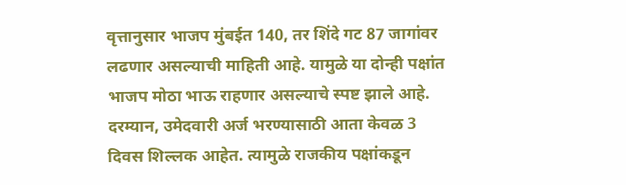वृत्तानुसार भाजप मुंबईत 140, तर शिंदे गट 87 जागांवर लढणार असल्याची माहिती आहे. यामुळे या दोन्ही पक्षांत भाजप मोठा भाऊ राहणार असल्याचे स्पष्ट झाले आहे. दरम्यान, उमेदवारी अर्ज भरण्यासाठी आता केवळ 3 दिवस शिल्लक आहेत. त्यामुळे राजकीय पक्षांकडून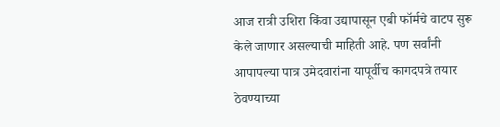आज रात्री उशिरा किंवा उद्यापासून एबी फॉर्मचे वाटप सुरू केले जाणार असल्याची माहिती आहे. पण सर्वांनी आपापल्या पात्र उमेदवारांना यापूर्वीच कागदपत्रे तयार ठेवण्याच्या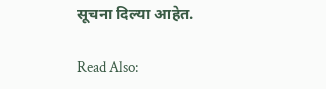सूचना दिल्या आहेत.

Read Also: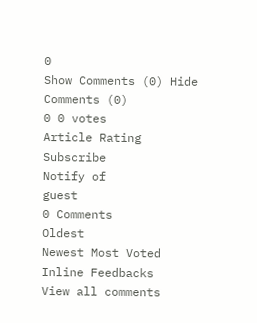0
Show Comments (0) Hide Comments (0)
0 0 votes
Article Rating
Subscribe
Notify of
guest
0 Comments
Oldest
Newest Most Voted
Inline Feedbacks
View all comments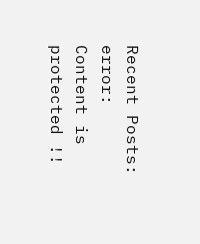Recent Posts:
error: Content is protected !!